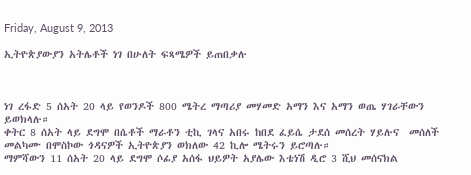Friday, August 9, 2013

ኢትዮጵያውያን አትሌቶች ነገ በሁለት ፍጻሜዎች ይጠበቃሉ



ነገ ረፋድ 5 ሰአት 20 ላይ የወንዶች 800 ሜትረ ማጣሪያ መሃመድ አማን እና አማን ወጤ ሃገራቸውን ይወክላሉ።
ቀትር 8 ሰአት ላይ ደግሞ በሴቶች ማራቶን ቲኪ ገላና አበሩ ከበደ ፈይሴ ታደሰ መሰረት ሃይሉና  መሰለች መልካሙ በሞስኮው ጎዳናዎች ኢትዮጵያን ወክለው 42 ኪሎ ሜትሩን ይሮጣሉ።
ማምሻውን 11 ሰአት 20 ላይ ደግሞ ሶፊያ አሰፋ ህይዎት አያሌው እቴነሽ ዲሮ 3 ሺህ መሰናክል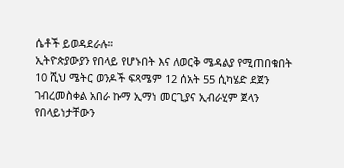ሴቶች ይወዳደራሉ።
ኢትዮጵያውያን የበላይ የሆኑበት እና ለወርቅ ሜዳልያ የሚጠበቁበት 10 ሺህ ሜትር ወንዶች ፍጻሜም 12 ሰአት 55 ሲካሄድ ደጀን ገብረመስቀል አበራ ኩማ ኢማነ መርጊያና ኢብራሂም ጀላን የበላይነታቸውን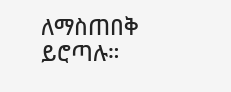ለማስጠበቅ ይሮጣሉ።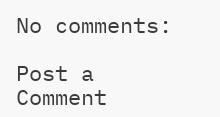No comments:

Post a Comment